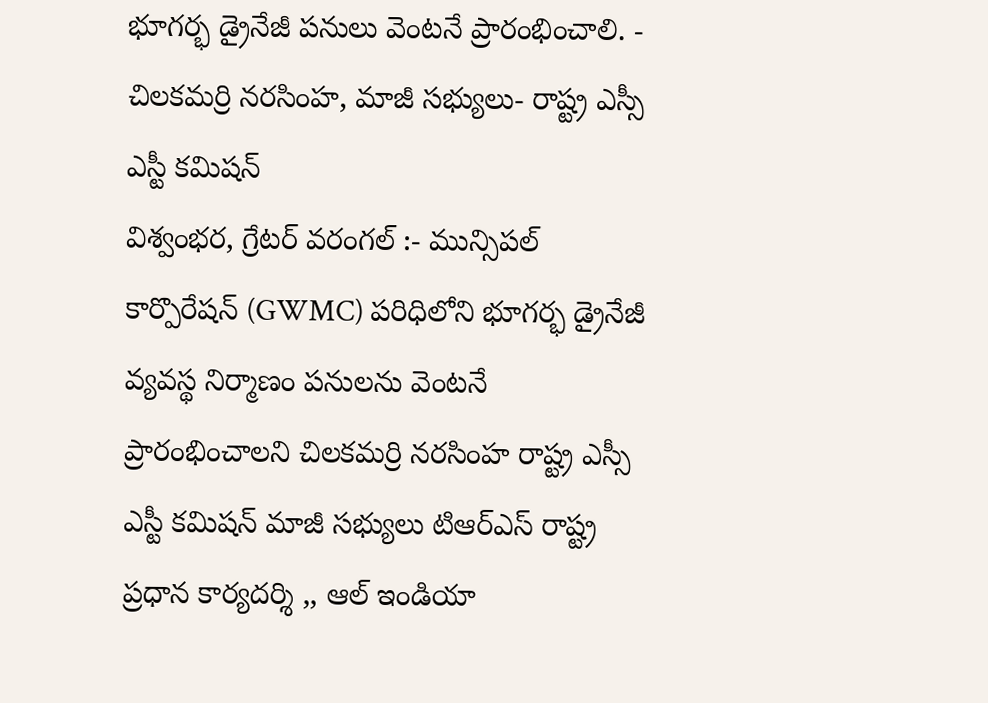భూగర్భ డ్రైనేజీ పనులు వెంటనే ప్రారంభించాలి. - చిలకమర్రి నరసింహ, మాజీ సభ్యులు- రాష్ట్ర ఎస్సీ ఎస్టీ కమిషన్
విశ్వంభర, గ్రేటర్ వరంగల్ :- మున్సిపల్ కార్పొరేషన్ (GWMC) పరిధిలోని భూగర్భ డ్రైనేజీ వ్యవస్థ నిర్మాణం పనులను వెంటనే ప్రారంభించాలని చిలకమర్రి నరసింహ రాష్ట్ర ఎస్సీ ఎస్టీ కమిషన్ మాజీ సభ్యులు టిఆర్ఎస్ రాష్ట్ర ప్రధాన కార్యదర్శి ,, ఆల్ ఇండియా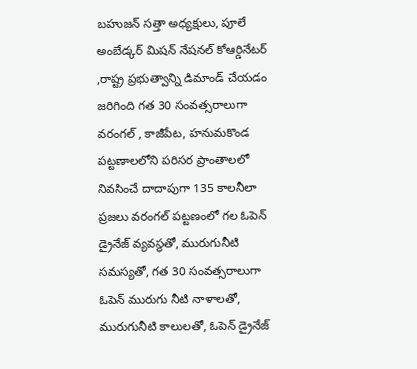బహుజన్ సత్తా అధ్యక్షులు, పూలే అంబేడ్కర్ మిషన్ నేషనల్ కోఆర్డినేటర్ ,రాష్ట్ర ప్రభుత్వాన్ని డిమాండ్ చేయడం జరిగింది గత 30 సంవత్సరాలుగా వరంగల్ , కాజీపేట, హనుమకొండ పట్టణాలలోని పరిసర ప్రాంతాలలో నివసించే దాదాపుగా 135 కాలనీలా ప్రజలు వరంగల్ పట్టణంలో గల ఓపెన్ డ్రైనేజ్ వ్యవస్థతో, మురుగునీటి సమస్యతో, గత 30 సంవత్సరాలుగా ఓపెన్ మురుగు నీటి నాళాలతో, మురుగునీటి కాలులతో, ఓపెన్ డ్రైనేజ్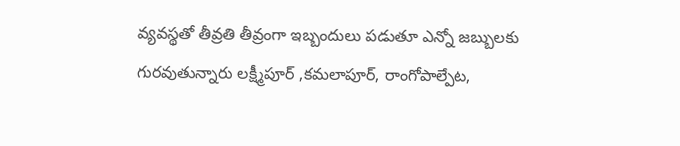వ్యవస్థతో తీవ్రతి తీవ్రంగా ఇబ్బందులు పడుతూ ఎన్నో జబ్బులకు గురవుతున్నారు లక్ష్మీపూర్ ,కమలాపూర్, రాంగోపాల్పేట,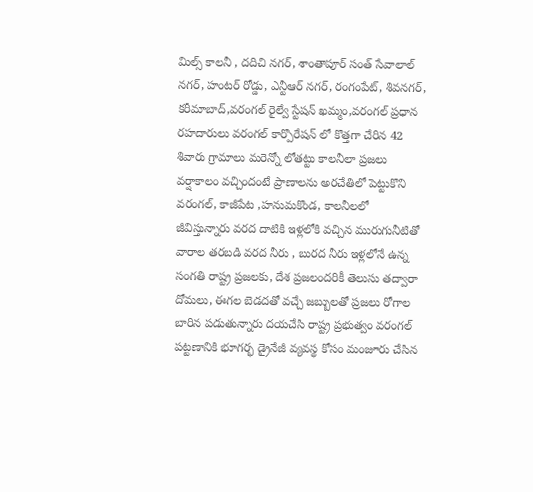మిల్స్ కాలనీ , దదిచి నగర్, శాంతాపూర్ సంత్ సేవాలాల్ నగర్, హంటర్ రోడ్డు, ఎన్టీఆర్ నగర్, రంగంపేట్, శివనగర్, కరీమాబాద్,వరంగల్ రైల్వే స్టేషన్ ఖమ్మం,వరంగల్ ప్రధాన రహదారులు వరంగల్ కార్పొరేషన్ లో కొత్తగా చేరిన 42 శివారు గ్రామాలు మరెన్నో లోతట్టు కాలనీలా ప్రజలు వర్షాకాలం వచ్చిందంటే ప్రాణాలను అరచేతిలో పెట్టుకొని వరంగల్, కాజీపేట ,హనుమకొండ, కాలనీలలో జీవిస్తున్నారు వరద దాటికి ఇళ్లలోకి వచ్చిన మురుగునీటితో వారాల తరబడి వరద నీరు , బురద నీరు ఇళ్లలోనే ఉన్న సంగతి రాష్ట్ర ప్రజలకు, దేశ ప్రజలందరికీ తెలుసు తద్వారా దోమలు, ఈగల బెడదతో వచ్చే జబ్బులతో ప్రజలు రోగాల బారిన పడుతున్నారు దయచేసి రాష్ట్ర ప్రభుత్వం వరంగల్ పట్టణానికి భూగర్భ డ్రైనేజీ వ్యవస్థ కోసం మంజూరు చేసిన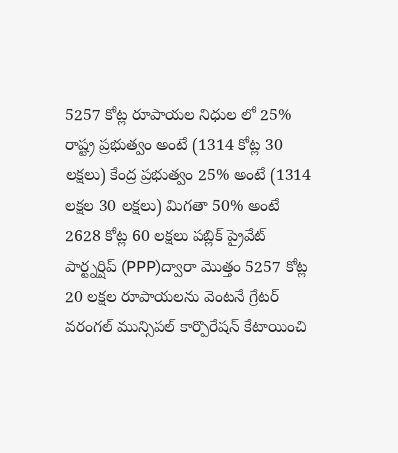5257 కోట్ల రూపాయల నిధుల లో 25% రాష్ట్ర ప్రభుత్వం అంటే (1314 కోట్ల 30 లక్షలు) కేంద్ర ప్రభుత్వం 25% అంటే (1314 లక్షల 30 లక్షలు) మిగతా 50% అంటే 2628 కోట్ల 60 లక్షలు పబ్లిక్ ప్రైవేట్ పార్ట్నర్షిప్ (PPP)ద్వారా మొత్తం 5257 కోట్ల 20 లక్షల రూపాయలను వెంటనే గ్రేటర్ వరంగల్ మున్సిపల్ కార్పొరేషన్ కేటాయించి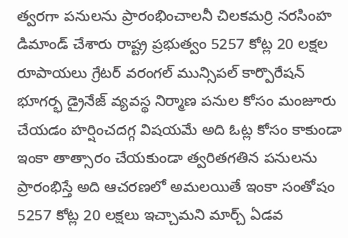త్వరగా పనులను ప్రారంభించాలనీ చిలకమర్రి నరసింహ డిమాండ్ చేశారు రాష్ట్ర ప్రభుత్వం 5257 కోట్ల 20 లక్షల రూపాయలు గ్రేటర్ వరంగల్ మున్సిపల్ కార్పొరేషన్ భూగర్భ డ్రైనేజ్ వ్యవస్థ నిర్మాణ పనుల కోసం మంజూరు చేయడం హర్షించదగ్గ విషయమే అది ఓట్ల కోసం కాకుండా ఇంకా తాత్సారం చేయకుండా త్వరితగతిన పనులను ప్రారంభిస్తే అది ఆచరణలో అమలయితే ఇంకా సంతోషం 5257 కోట్ల 20 లక్షలు ఇచ్చామని మార్చ్ ఏడవ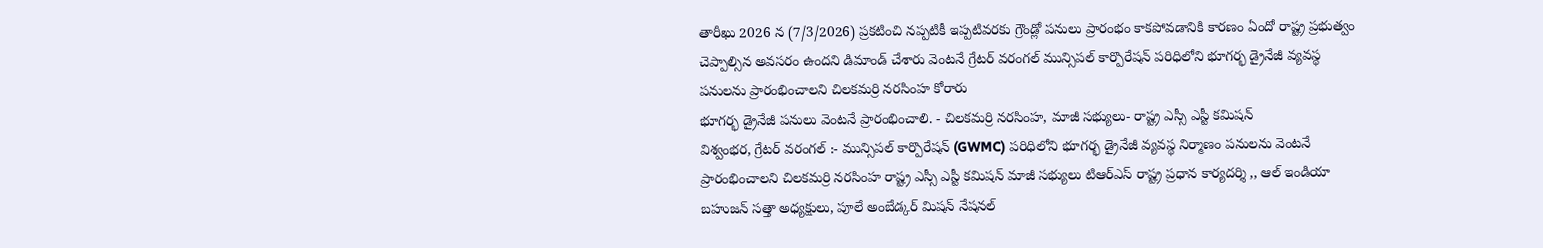తారీఖు 2026 న (7/3/2026) ప్రకటించి నప్పటికీ ఇప్పటివరకు గ్రౌండ్లో పనులు ప్రారంభం కాకపోవడానికి కారణం ఏందో రాష్ట్ర ప్రభుత్వం చెప్పాల్సిన అవసరం ఉందని డిమాండ్ చేశారు వెంటనే గ్రేటర్ వరంగల్ మున్సిపల్ కార్పొరేషన్ పరిధిలోని భూగర్భ డ్రైనేజీ వ్యవస్థ పనులను ప్రారంభించాలని చిలకమర్రి నరసింహ కోరారు
భూగర్భ డ్రైనేజీ పనులు వెంటనే ప్రారంభించాలి. - చిలకమర్రి నరసింహ, మాజీ సభ్యులు- రాష్ట్ర ఎస్సీ ఎస్టీ కమిషన్
విశ్వంభర, గ్రేటర్ వరంగల్ :- మున్సిపల్ కార్పొరేషన్ (GWMC) పరిధిలోని భూగర్భ డ్రైనేజీ వ్యవస్థ నిర్మాణం పనులను వెంటనే ప్రారంభించాలని చిలకమర్రి నరసింహ రాష్ట్ర ఎస్సీ ఎస్టీ కమిషన్ మాజీ సభ్యులు టిఆర్ఎస్ రాష్ట్ర ప్రధాన కార్యదర్శి ,, ఆల్ ఇండియా బహుజన్ సత్తా అధ్యక్షులు, పూలే అంబేడ్కర్ మిషన్ నేషనల్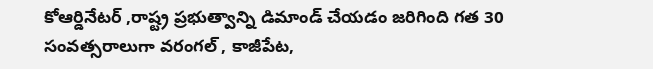కోఆర్డినేటర్ ,రాష్ట్ర ప్రభుత్వాన్ని డిమాండ్ చేయడం జరిగింది గత 30 సంవత్సరాలుగా వరంగల్ , కాజీపేట,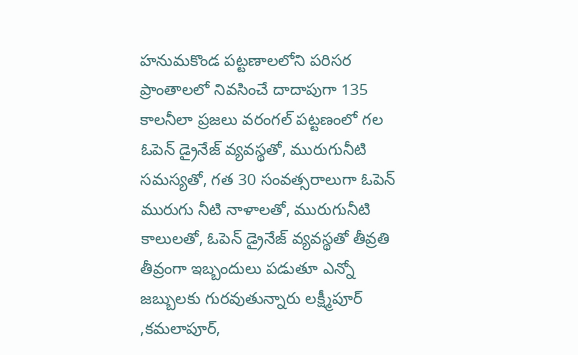హనుమకొండ పట్టణాలలోని పరిసర ప్రాంతాలలో నివసించే దాదాపుగా 135 కాలనీలా ప్రజలు వరంగల్ పట్టణంలో గల ఓపెన్ డ్రైనేజ్ వ్యవస్థతో, మురుగునీటి సమస్యతో, గత 30 సంవత్సరాలుగా ఓపెన్ మురుగు నీటి నాళాలతో, మురుగునీటి కాలులతో, ఓపెన్ డ్రైనేజ్ వ్యవస్థతో తీవ్రతి తీవ్రంగా ఇబ్బందులు పడుతూ ఎన్నో జబ్బులకు గురవుతున్నారు లక్ష్మీపూర్ ,కమలాపూర్,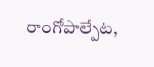రాంగోపాల్పేట,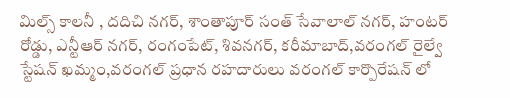మిల్స్ కాలనీ , దదిచి నగర్, శాంతాపూర్ సంత్ సేవాలాల్ నగర్, హంటర్ రోడ్డు, ఎన్టీఆర్ నగర్, రంగంపేట్, శివనగర్, కరీమాబాద్,వరంగల్ రైల్వే స్టేషన్ ఖమ్మం,వరంగల్ ప్రధాన రహదారులు వరంగల్ కార్పొరేషన్ లో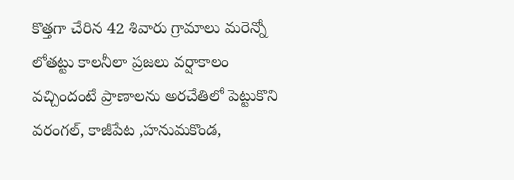కొత్తగా చేరిన 42 శివారు గ్రామాలు మరెన్నో లోతట్టు కాలనీలా ప్రజలు వర్షాకాలం వచ్చిందంటే ప్రాణాలను అరచేతిలో పెట్టుకొని వరంగల్, కాజీపేట ,హనుమకొండ,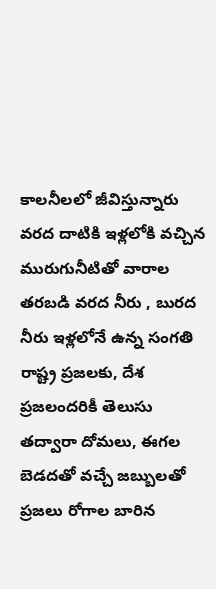కాలనీలలో జీవిస్తున్నారు వరద దాటికి ఇళ్లలోకి వచ్చిన మురుగునీటితో వారాల తరబడి వరద నీరు , బురద నీరు ఇళ్లలోనే ఉన్న సంగతి రాష్ట్ర ప్రజలకు, దేశ ప్రజలందరికీ తెలుసు తద్వారా దోమలు, ఈగల బెడదతో వచ్చే జబ్బులతో ప్రజలు రోగాల బారిన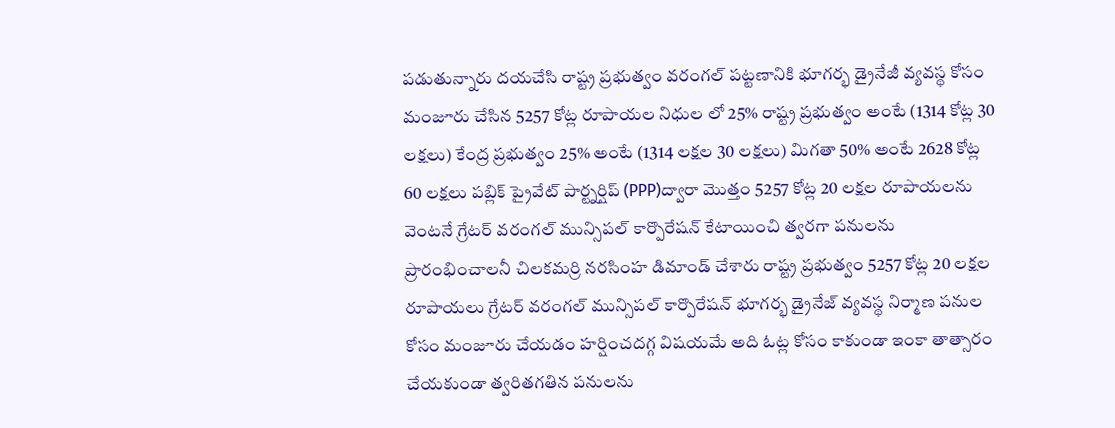పడుతున్నారు దయచేసి రాష్ట్ర ప్రభుత్వం వరంగల్ పట్టణానికి భూగర్భ డ్రైనేజీ వ్యవస్థ కోసం మంజూరు చేసిన 5257 కోట్ల రూపాయల నిధుల లో 25% రాష్ట్ర ప్రభుత్వం అంటే (1314 కోట్ల 30 లక్షలు) కేంద్ర ప్రభుత్వం 25% అంటే (1314 లక్షల 30 లక్షలు) మిగతా 50% అంటే 2628 కోట్ల 60 లక్షలు పబ్లిక్ ప్రైవేట్ పార్ట్నర్షిప్ (PPP)ద్వారా మొత్తం 5257 కోట్ల 20 లక్షల రూపాయలను వెంటనే గ్రేటర్ వరంగల్ మున్సిపల్ కార్పొరేషన్ కేటాయించి త్వరగా పనులను ప్రారంభించాలనీ చిలకమర్రి నరసింహ డిమాండ్ చేశారు రాష్ట్ర ప్రభుత్వం 5257 కోట్ల 20 లక్షల రూపాయలు గ్రేటర్ వరంగల్ మున్సిపల్ కార్పొరేషన్ భూగర్భ డ్రైనేజ్ వ్యవస్థ నిర్మాణ పనుల కోసం మంజూరు చేయడం హర్షించదగ్గ విషయమే అది ఓట్ల కోసం కాకుండా ఇంకా తాత్సారం చేయకుండా త్వరితగతిన పనులను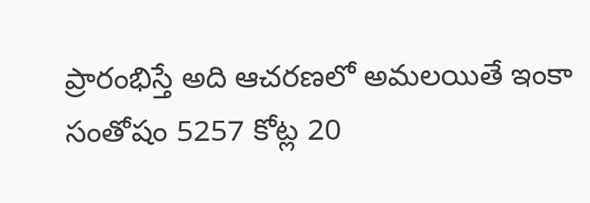ప్రారంభిస్తే అది ఆచరణలో అమలయితే ఇంకా సంతోషం 5257 కోట్ల 20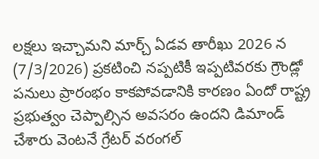లక్షలు ఇచ్చామని మార్చ్ ఏడవ తారీఖు 2026 న (7/3/2026) ప్రకటించి నప్పటికీ ఇప్పటివరకు గ్రౌండ్లో పనులు ప్రారంభం కాకపోవడానికి కారణం ఏందో రాష్ట్ర ప్రభుత్వం చెప్పాల్సిన అవసరం ఉందని డిమాండ్ చేశారు వెంటనే గ్రేటర్ వరంగల్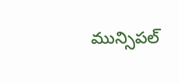మున్సిపల్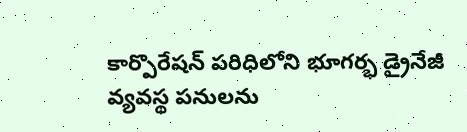కార్పొరేషన్ పరిధిలోని భూగర్భ డ్రైనేజీ వ్యవస్థ పనులను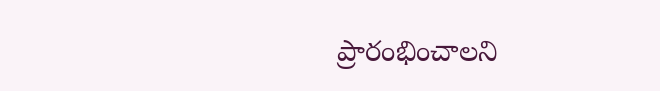ప్రారంభించాలని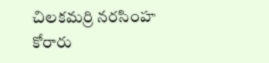చిలకమర్రి నరసింహ కోరారు